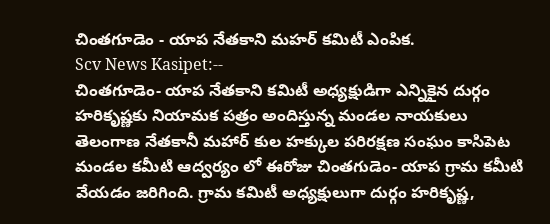చింతగూడెం - యాప నేతకాని మహర్ కమిటీ ఎంపిక.
Scv News Kasipet:--
చింతగూడెం- యాప నేతకాని కమిటీ అధ్యక్షుడిగా ఎన్నికైన దుర్గం హరికృష్ణకు నియామక పత్రం అందిస్తున్న మండల నాయకులు
తెలంగాణ నేతకానీ మహార్ కుల హక్కుల పరిరక్షణ సంఘం కాసిపెట మండల కమీటి ఆద్వర్యం లో ఈరోజు చింతగుడెం- యాప గ్రామ కమీటి వేయడం జరిగింది. గ్రామ కమిటీ అధ్యక్షులుగా దుర్గం హరికృష్ణ,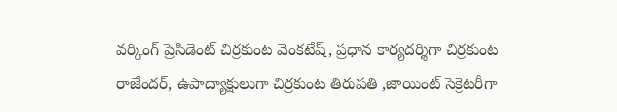వర్కింగ్ ప్రెసిడెంట్ చిర్రకుంట వెంకటేష్, ప్రధాన కార్యదర్శిగా చిర్రకుంట రాజేందర్, ఉపాద్యాక్షులుగా చిర్రకుంట తిరుపతి ,జాయింట్ సెక్రెటరీగా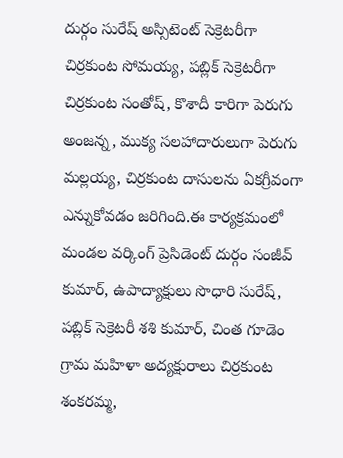దుర్గం సురేష్ అస్సిటెంట్ సెక్రెటరీగా చిర్రకుంట సోమయ్య, పబ్లిక్ సెక్రెటరీగా చిర్రకుంట సంతోష్, కొశాదీ కారిగా పెరుగు అంజన్న, ముక్య సలహాదారులుగా పెరుగు మల్లయ్య, చిర్రకుంట దాసులను ఏకగ్రీవంగా ఎన్నుకోవడం జరిగింది.ఈ కార్యక్రమంలో మండల వర్కింగ్ ప్రెసిడెంట్ దుర్గం సంజీవ్ కుమార్, ఉపాద్యాక్షులు సొధారి సురేష్, పబ్లిక్ సెక్రెటరీ శశి కుమార్, చింత గూడెం గ్రామ మహిళా అద్యక్షురాలు చిర్రకుంట శంకరమ్మ,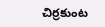చిర్రకుంట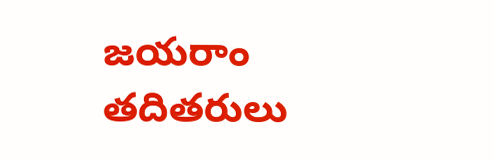జయరాం తదితరులు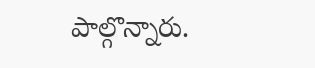పాల్గొన్నారు.